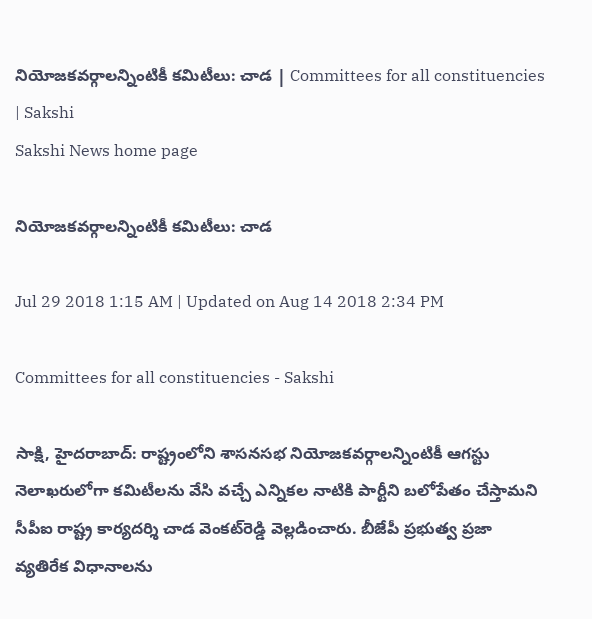నియోజకవర్గాలన్నింటికీ కమిటీలు: చాడ | Committees for all constituencies | Sakshi
Sakshi News home page

నియోజకవర్గాలన్నింటికీ కమిటీలు: చాడ

Jul 29 2018 1:15 AM | Updated on Aug 14 2018 2:34 PM

Committees for all constituencies - Sakshi

సాక్షి, హైదరాబాద్‌: రాష్ట్రంలోని శాసనసభ నియోజకవర్గాలన్నింటికీ ఆగస్టు నెలాఖరులోగా కమిటీలను వేసి వచ్చే ఎన్నికల నాటికి పార్టీని బలోపేతం చేస్తామని సీపీఐ రాష్ట్ర కార్యదర్శి చాడ వెంకట్‌రెడ్డి వెల్లడించారు. బీజేపీ ప్రభుత్వ ప్రజా వ్యతిరేక విధానాలను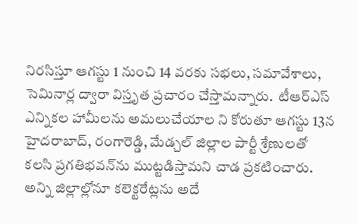నిరసిస్తూ ఆగస్టు 1 నుంచి 14 వరకు సభలు, సమావేశాలు, సెమినార్ల ద్వారా విస్తృత ప్రచారం చేస్తామన్నారు.  టీఆర్‌ఎస్‌ ఎన్నికల హామీలను అమలుచేయాల ని కోరుతూ ఆగస్టు 13న హైదరాబాద్, రంగారెడ్డి, మేడ్చల్‌ జిల్లాల పార్టీ శ్రేణులతో కలసి ప్రగతిభవన్‌ను ముట్టడిస్తామని చాడ ప్రకటించారు. అన్ని జిల్లాల్లోనూ కలెక్టరేట్లను అదే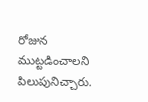రోజున ముట్టడించాలని పిలుపునిచ్చారు.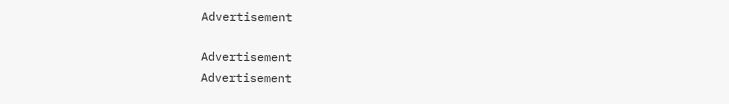Advertisement

Advertisement
Advertisement